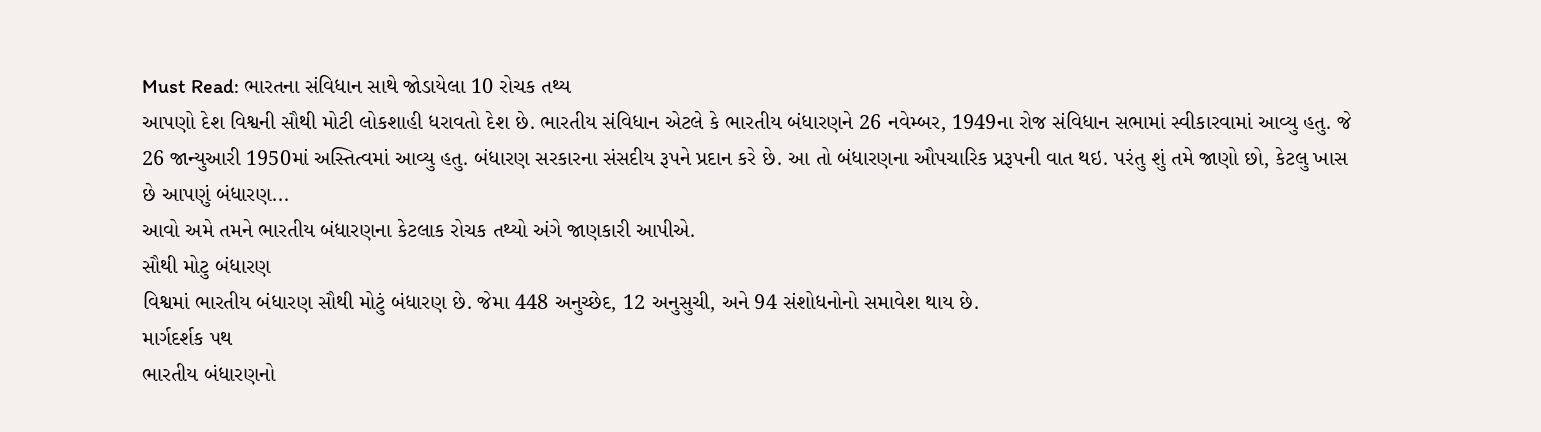Must Read: ભારતના સંવિધાન સાથે જોડાયેલા 10 રોચક તથ્ય
આપણો દેશ વિશ્વની સૌથી મોટી લોકશાહી ધરાવતો દેશ છે. ભારતીય સંવિધાન એટલે કે ભારતીય બંધારણને 26 નવેમ્બર, 1949ના રોજ સંવિધાન સભામાં સ્વીકારવામાં આવ્યુ હતુ. જે 26 જાન્યુઆરી 1950માં અસ્તિત્વમાં આવ્યુ હતુ. બંધારણ સરકારના સંસદીય રૂપને પ્રદાન કરે છે. આ તો બંધારણના ઔપચારિક પ્રરૂપની વાત થઇ. પરંતુ શું તમે જાણો છો, કેટલુ ખાસ છે આપણું બંધારણ...
આવો અમે તમને ભારતીય બંધારણના કેટલાક રોચક તથ્યો અંગે જાણકારી આપીએ.
સૌથી મોટુ બંધારણ
વિશ્વમાં ભારતીય બંધારણ સૌથી મોટું બંધારણ છે. જેમા 448 અનુચ્છેદ, 12 અનુસુચી, અને 94 સંશોધનોનો સમાવેશ થાય છે.
માર્ગદર્શક પથ
ભારતીય બંધારણનો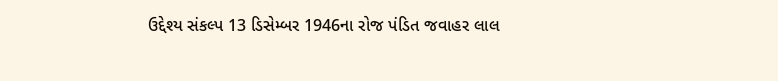ઉદ્દેશ્ય સંકલ્પ 13 ડિસેમ્બર 1946ના રોજ પંડિત જવાહર લાલ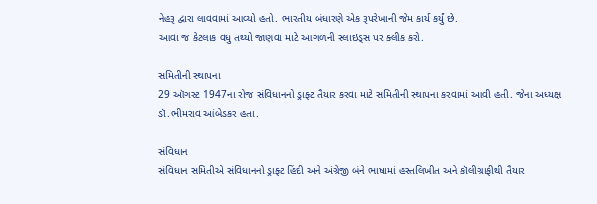નેહરૂ દ્વારા લાવવામાં આવ્યો હતો. ભારતીય બંધારણે એક રૂપરેખાની જેમ કાર્ય કર્યું છે.
આવા જ કેટલાક વધુ તથ્યો જાણવા માટે આગળની સ્લાઇડ્સ પર ક્લીક કરો.

સમિતીની સ્થાપના
29 ઑગસ્ટ 1947ના રોજ સંવિધાનનો ડ્રાફ્ટ તૈયાર કરવા માટે સમિતીની સ્થાપના કરવામાં આવી હતી. જેના અધ્યક્ષ ડૉ.ભીમરાવ આંબેડકર હતા.

સંવિધાન
સંવિધાન સમિતીએ સંવિધાનનો ડ્રાફ્ટ હિંદી અને અંગ્રેજી બંને ભાષામાં હસ્તલિખીત અને કૉલીગ્રાફીથી તૈયાર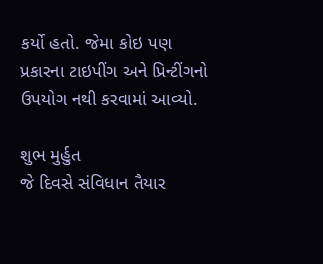કર્યો હતો. જેમા કોઇ પણ પ્રકારના ટાઇપીંગ અને પ્રિન્ટીંગનો ઉપયોગ નથી કરવામાં આવ્યો.

શુભ મુર્હુત
જે દિવસે સંવિધાન તૈયાર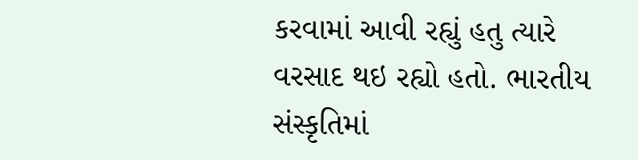કરવામાં આવી રહ્યું હતુ ત્યારે વરસાદ થઇ રહ્યો હતો. ભારતીય સંસ્કૃતિમાં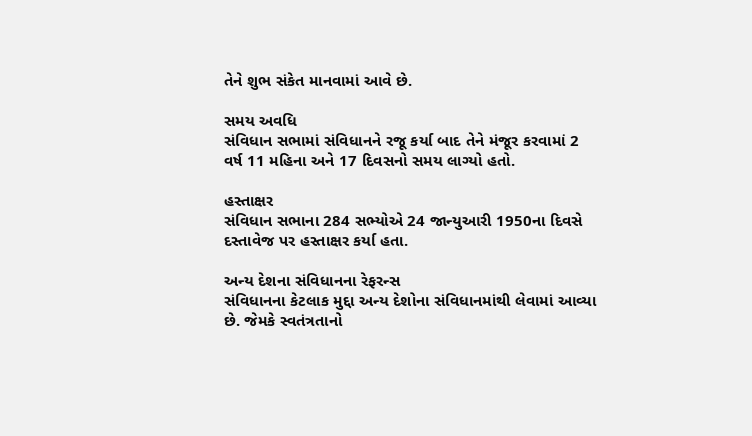તેને શુભ સંકેત માનવામાં આવે છે.

સમય અવધિ
સંવિધાન સભામાં સંવિધાનને રજૂ કર્યા બાદ તેને મંજૂર કરવામાં 2 વર્ષ 11 મહિના અને 17 દિવસનો સમય લાગ્યો હતો.

હસ્તાક્ષર
સંવિધાન સભાના 284 સભ્યોએ 24 જાન્યુઆરી 1950ના દિવસે દસ્તાવેજ પર હસ્તાક્ષર કર્યા હતા.

અન્ય દેશના સંવિધાનના રેફરન્સ
સંવિધાનના કેટલાક મુદ્દા અન્ય દેશોના સંવિધાનમાંથી લેવામાં આવ્યા છે. જેમકે સ્વતંત્રતાનો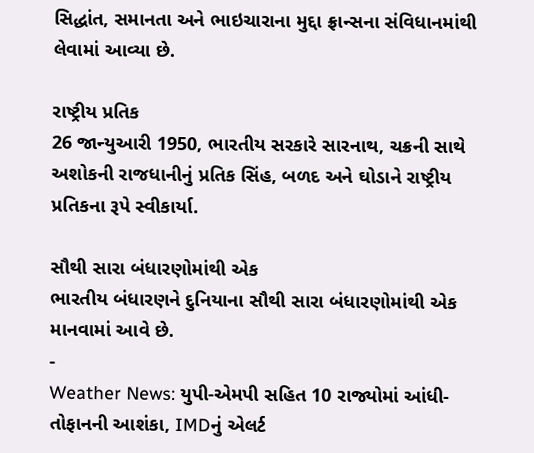સિદ્ધાંત, સમાનતા અને ભાઇચારાના મુદ્દા ફ્રાન્સના સંવિધાનમાંથી લેવામાં આવ્યા છે.

રાષ્ટ્રીય પ્રતિક
26 જાન્યુઆરી 1950, ભારતીય સરકારે સારનાથ, ચક્રની સાથે અશોકની રાજધાનીનું પ્રતિક સિંહ, બળદ અને ઘોડાને રાષ્ટ્રીય પ્રતિકના રૂપે સ્વીકાર્યા.

સૌથી સારા બંધારણોમાંથી એક
ભારતીય બંધારણને દુનિયાના સૌથી સારા બંધારણોમાંથી એક માનવામાં આવે છે.
-
Weather News: યુપી-એમપી સહિત 10 રાજ્યોમાં આંધી-તોફાનની આશંકા, IMDનું એલર્ટ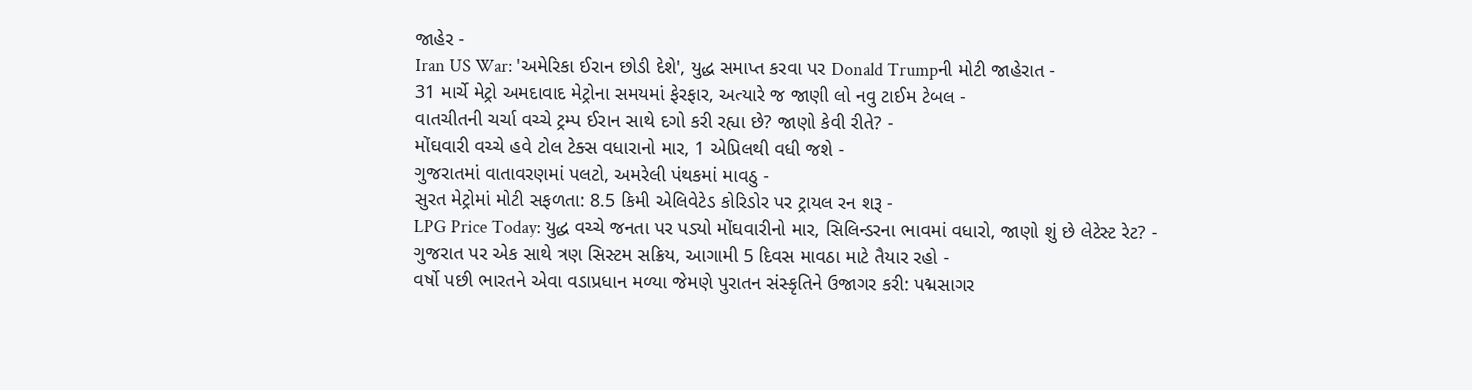જાહેર -
Iran US War: 'અમેરિકા ઈરાન છોડી દેશે', યુદ્ધ સમાપ્ત કરવા પર Donald Trumpની મોટી જાહેરાત -
31 માર્ચે મેટ્રો અમદાવાદ મેટ્રોના સમયમાં ફેરફાર, અત્યારે જ જાણી લો નવુ ટાઈમ ટેબલ -
વાતચીતની ચર્ચા વચ્ચે ટ્રમ્પ ઈરાન સાથે દગો કરી રહ્યા છે? જાણો કેવી રીતે? -
મોંઘવારી વચ્ચે હવે ટોલ ટેક્સ વધારાનો માર, 1 એપ્રિલથી વધી જશે -
ગુજરાતમાં વાતાવરણમાં પલટો, અમરેલી પંથકમાં માવઠુ -
સુરત મેટ્રોમાં મોટી સફળતા: 8.5 કિમી એલિવેટેડ કોરિડોર પર ટ્રાયલ રન શરૂ -
LPG Price Today: યુદ્ધ વચ્ચે જનતા પર પડ્યો મોંઘવારીનો માર, સિલિન્ડરના ભાવમાં વધારો, જાણો શું છે લેટેસ્ટ રેટ? -
ગુજરાત પર એક સાથે ત્રણ સિસ્ટમ સક્રિય, આગામી 5 દિવસ માવઠા માટે તૈયાર રહો -
વર્ષો પછી ભારતને એવા વડાપ્રધાન મળ્યા જેમણે પુરાતન સંસ્કૃતિને ઉજાગર કરી: પદ્મસાગર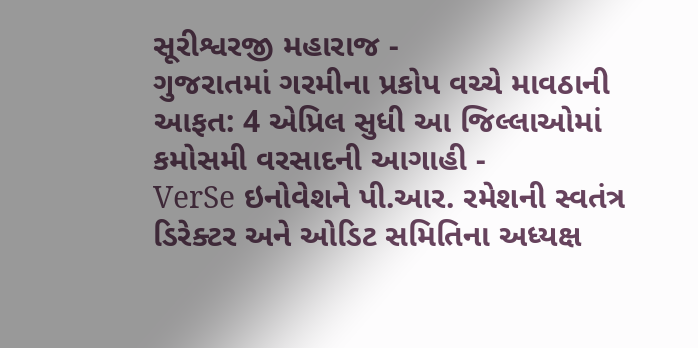સૂરીશ્વરજી મહારાજ -
ગુજરાતમાં ગરમીના પ્રકોપ વચ્ચે માવઠાની આફત: 4 એપ્રિલ સુધી આ જિલ્લાઓમાં કમોસમી વરસાદની આગાહી -
VerSe ઇનોવેશને પી.આર. રમેશની સ્વતંત્ર ડિરેક્ટર અને ઓડિટ સમિતિના અધ્યક્ષ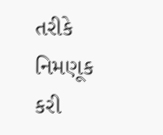તરીકે નિમણૂક કરી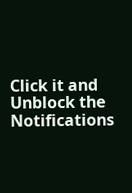Click it and Unblock the Notifications